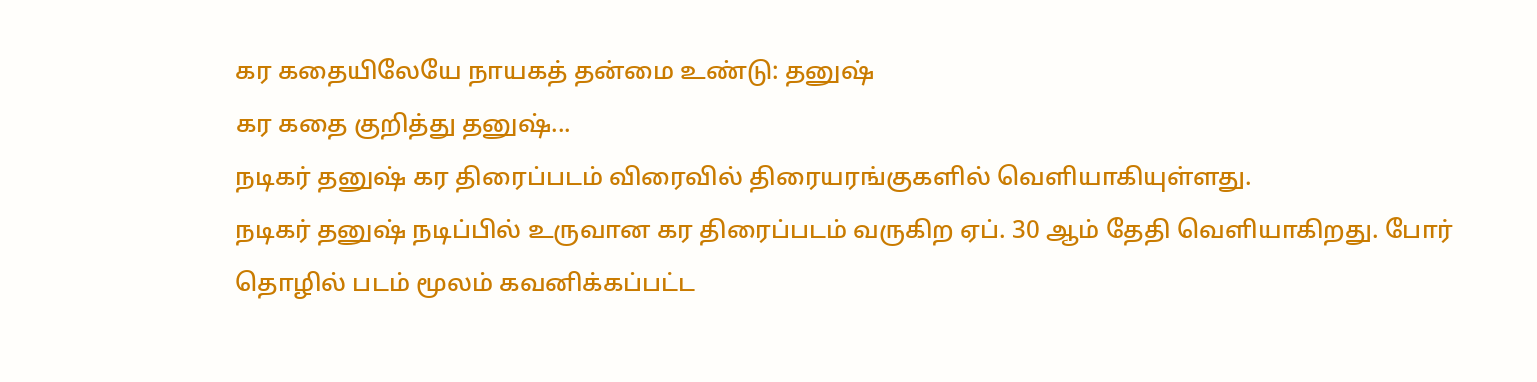கர கதையிலேயே நாயகத் தன்மை உண்டு: தனுஷ்
கர கதை குறித்து தனுஷ்...
நடிகர் தனுஷ் கர திரைப்படம் விரைவில் திரையரங்குகளில் வெளியாகியுள்ளது.
நடிகர் தனுஷ் நடிப்பில் உருவான கர திரைப்படம் வருகிற ஏப். 30 ஆம் தேதி வெளியாகிறது. போர் தொழில் படம் மூலம் கவனிக்கப்பட்ட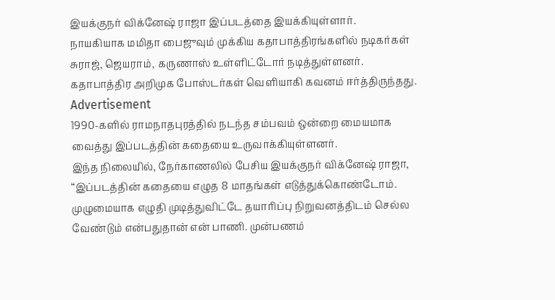இயக்குநர் விக்னேஷ் ராஜா இப்படத்தை இயக்கியுள்ளார்.
நாயகியாக மமிதா பைஜுவும் முக்கிய கதாபாத்திரங்களில் நடிகர்கள் சுராஜ், ஜெயராம், கருணாஸ் உள்ளிட்டோர் நடித்துள்ளனர். கதாபாத்திர அறிமுக போஸ்டர்கள் வெளியாகி கவனம் ஈர்த்திருந்தது.
Advertisement
1990-களில் ராமநாதபுரத்தில் நடந்த சம்பவம் ஒன்றை மையமாக வைத்து இப்படத்தின் கதையை உருவாக்கியுள்ளனர்.
இந்த நிலையில், நேர்காணலில் பேசிய இயக்குநர் விக்னேஷ் ராஜா, “இப்படத்தின் கதையை எழுத 8 மாதங்கள் எடுத்துக்கொண்டோம். முழுமையாக எழுதி முடித்துவிட்டே தயாரிப்பு நிறுவனத்திடம் செல்ல வேண்டும் என்பதுதான் என் பாணி. முன்பணம்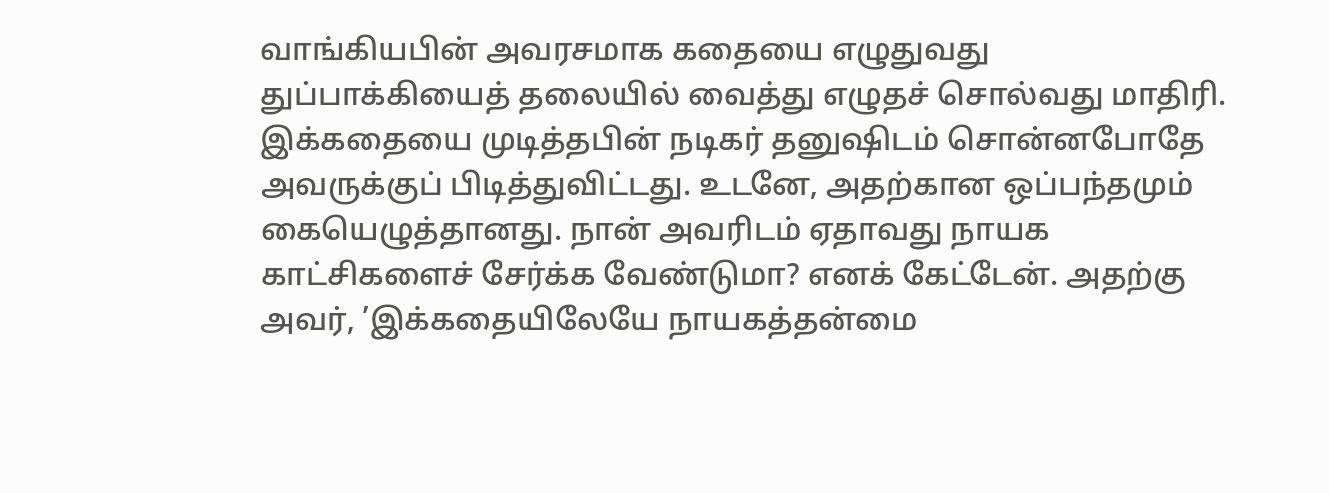வாங்கியபின் அவரசமாக கதையை எழுதுவது துப்பாக்கியைத் தலையில் வைத்து எழுதச் சொல்வது மாதிரி.
இக்கதையை முடித்தபின் நடிகர் தனுஷிடம் சொன்னபோதே அவருக்குப் பிடித்துவிட்டது. உடனே, அதற்கான ஒப்பந்தமும் கையெழுத்தானது. நான் அவரிடம் ஏதாவது நாயக காட்சிகளைச் சேர்க்க வேண்டுமா? எனக் கேட்டேன். அதற்கு அவர், ’இக்கதையிலேயே நாயகத்தன்மை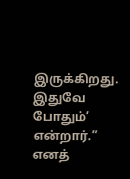இருக்கிறது. இதுவே போதும்’ என்றார்.” எனத்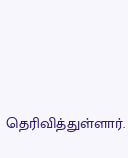தெரிவித்துள்ளார்.